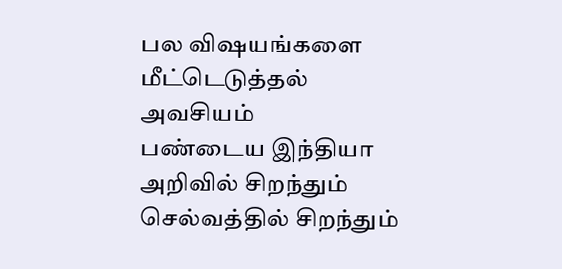பல விஷயங்களை மீட்டெடுத்தல் அவசியம்
பண்டைய இந்தியா அறிவில் சிறந்தும் செல்வத்தில் சிறந்தும்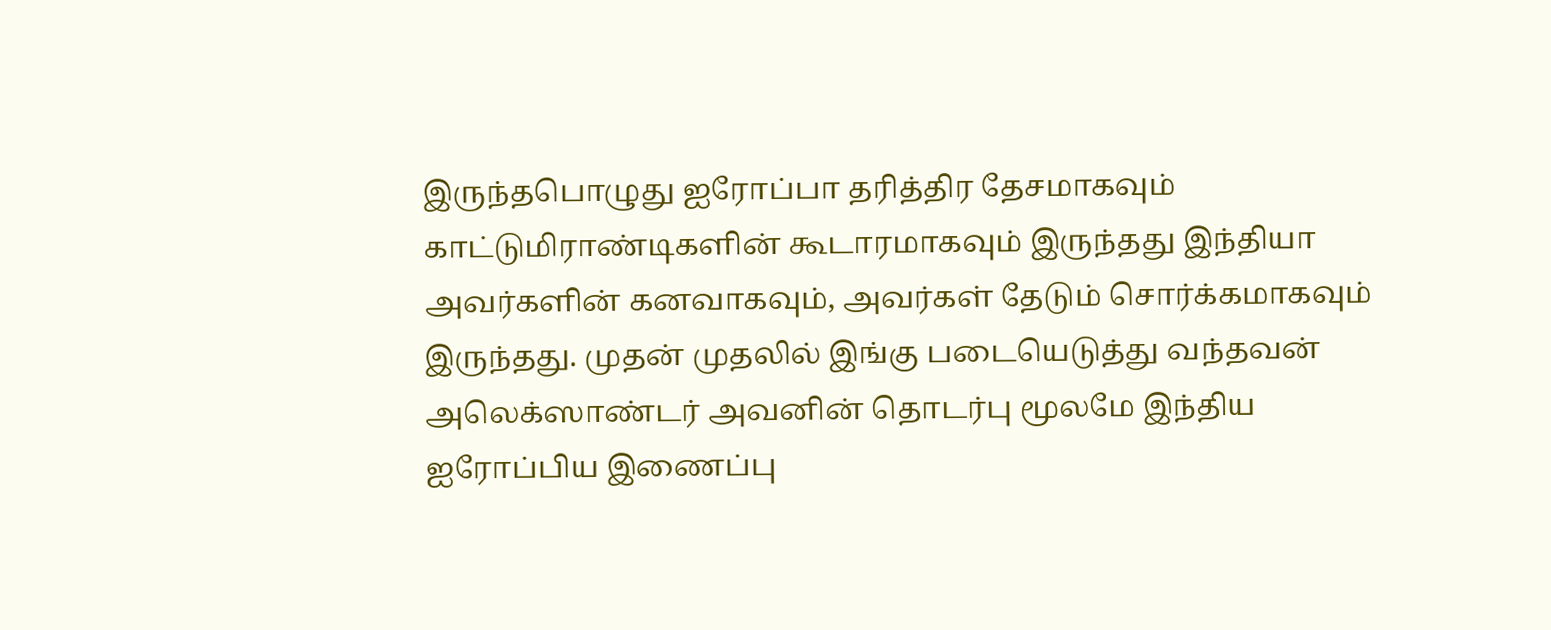இருந்தபொழுது ஐரோப்பா தரித்திர தேசமாகவும் காட்டுமிராண்டிகளின் கூடாரமாகவும் இருந்தது இந்தியா அவர்களின் கனவாகவும், அவர்கள் தேடும் சொர்க்கமாகவும் இருந்தது. முதன் முதலில் இங்கு படையெடுத்து வந்தவன் அலெக்ஸாண்டர் அவனின் தொடர்பு மூலமே இந்திய ஐரோப்பிய இணைப்பு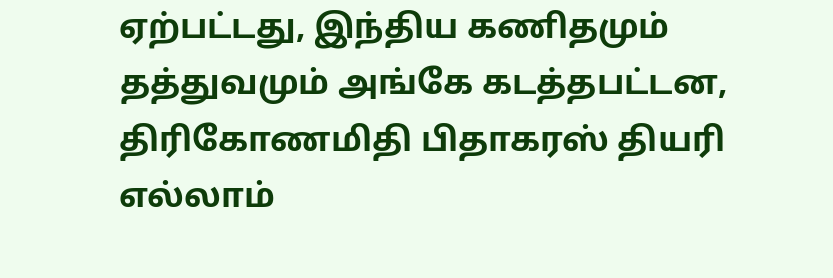ஏற்பட்டது, இந்திய கணிதமும் தத்துவமும் அங்கே கடத்தபட்டன, திரிகோணமிதி பிதாகரஸ் தியரி எல்லாம்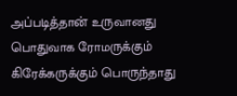அப்படித்தான் உருவானது பொதுவாக ரோமருக்கும் கிரேக்கருக்கும் பொருந்தாது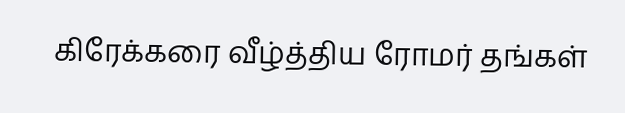கிரேக்கரை வீழ்த்திய ரோமர் தங்கள்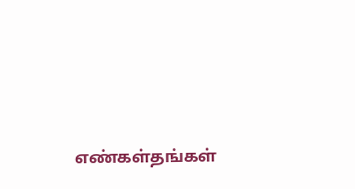எண்கள்தங்கள்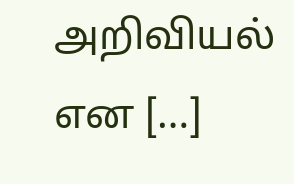அறிவியல் என […]